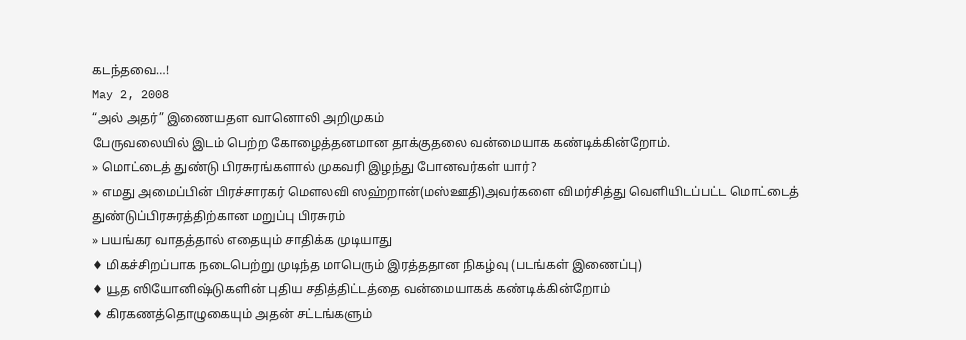கடந்தவை…!
May 2, 2008
“அல் அதர்” இணையதள வானொலி அறிமுகம்
பேருவலையில் இடம் பெற்ற கோழைத்தனமான தாக்குதலை வன்மையாக கண்டிக்கின்றோம்.
» மொட்டைத் துண்டு பிரசுரங்களால் முகவரி இழந்து போனவர்கள் யார்?
» எமது அமைப்பின் பிரச்சாரகர் மெளலவி ஸஹ்றான்(மஸ்ஊதி)அவர்களை விமர்சித்து வெளியிடப்பட்ட மொட்டைத் துண்டுப்பிரசுரத்திற்கான மறுப்பு பிரசுரம்
» பயங்கர வாதத்தால் எதையும் சாதிக்க முடியாது
♦ மிகச்சிறப்பாக நடைபெற்று முடிந்த மாபெரும் இரத்ததான நிகழ்வு (படங்கள் இணைப்பு)
♦ யூத ஸியோனிஷ்டுகளின் புதிய சதித்திட்டத்தை வன்மையாகக் கண்டிக்கின்றோம்
♦ கிரகணத்தொழுகையும் அதன் சட்டங்களும்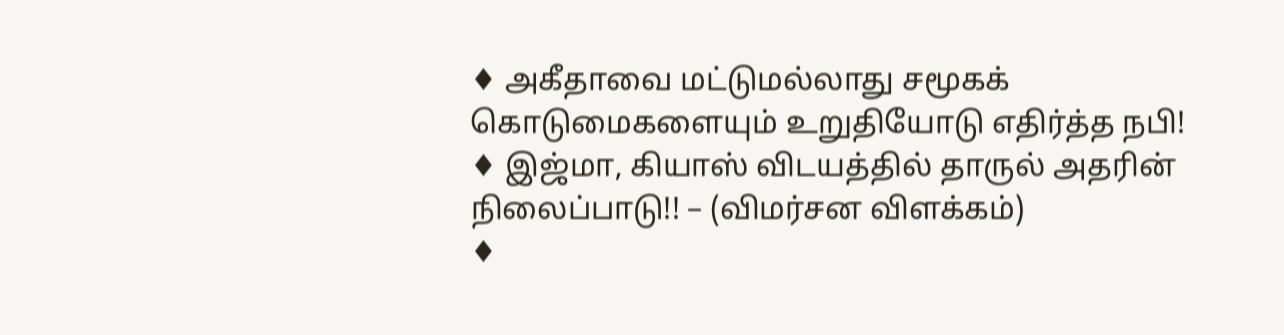♦ அகீதாவை மட்டுமல்லாது சமூகக் கொடுமைகளையும் உறுதியோடு எதிர்த்த நபி!
♦ இஜ்மா, கியாஸ் விடயத்தில் தாருல் அதரின் நிலைப்பாடு!! – (விமர்சன விளக்கம்)
♦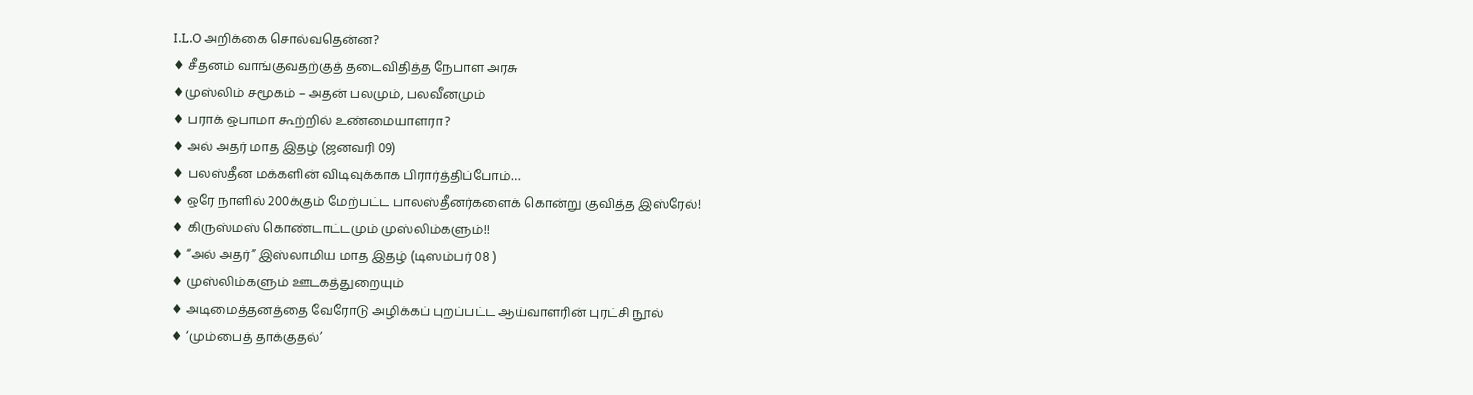I.L.O அறிக்கை சொல்வதென்ன?
♦ சீதனம் வாங்குவதற்குத் தடைவிதித்த நேபாள அரசு
♦முஸ்லிம் சமூகம் – அதன் பலமும், பலவீனமும்
♦ பராக் ஒபாமா கூற்றில் உண்மையாளரா?
♦ அல் அதர் மாத இதழ் (ஜனவரி 09)
♦ பலஸ்தீன மக்களின் விடிவுக்காக பிரார்த்திப்போம்…
♦ ஒரே நாளில் 200க்கும் மேற்பட்ட பாலஸ்தீனர்களைக் கொன்று குவித்த இஸ்ரேல்!
♦ கிருஸ்மஸ் கொண்டாட்டமும் முஸ்லிம்களும்!!
♦ “அல் அதர்” இஸ்லாமிய மாத இதழ் (டிஸம்பர் 08 )
♦ முஸ்லிம்களும் ஊடகத்துறையும்
♦ அடிமைத்தனத்தை வேரோடு அழிக்கப் புறப்பட்ட ஆய்வாளரின் புரட்சி நூல்
♦ ‘மும்பைத் தாக்குதல்’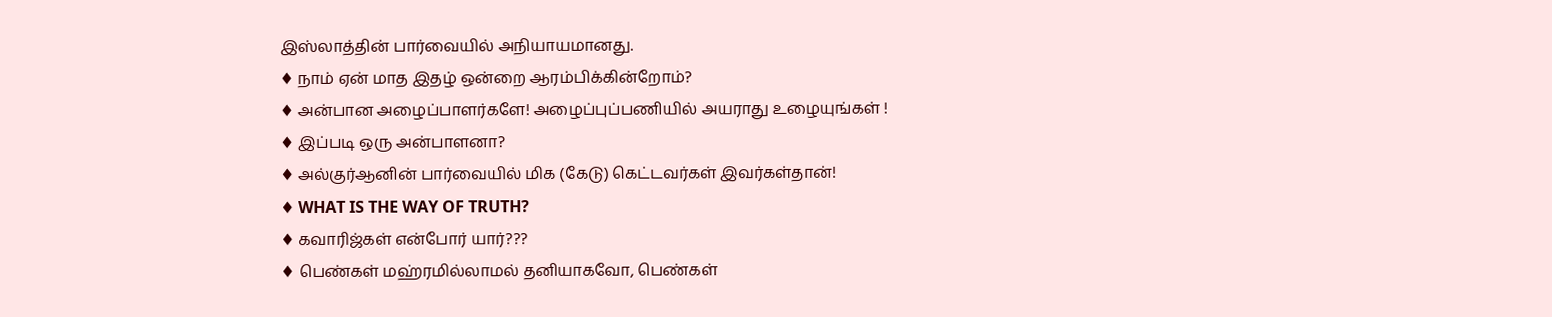இஸ்லாத்தின் பார்வையில் அநியாயமானது.
♦ நாம் ஏன் மாத இதழ் ஒன்றை ஆரம்பிக்கின்றோம்?
♦ அன்பான அழைப்பாளர்களே! அழைப்புப்பணியில் அயராது உழையுங்கள் !
♦ இப்படி ஒரு அன்பாளனா?
♦ அல்குர்ஆனின் பார்வையில் மிக (கேடு) கெட்டவர்கள் இவர்கள்தான்!
♦ WHAT IS THE WAY OF TRUTH?
♦ கவாரிஜ்கள் என்போர் யார்???
♦ பெண்கள் மஹ்ரமில்லாமல் தனியாகவோ, பெண்கள்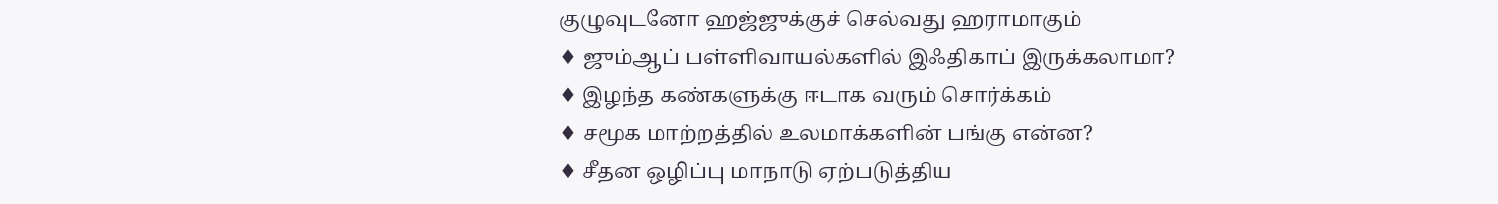குழுவுடனோ ஹஜ்ஜுக்குச் செல்வது ஹராமாகும்
♦ ஜும்ஆப் பள்ளிவாயல்களில் இஃதிகாப் இருக்கலாமா?
♦ இழந்த கண்களுக்கு ஈடாக வரும் சொர்க்கம்
♦ சமூக மாற்றத்தில் உலமாக்களின் பங்கு என்ன?
♦ சீதன ஒழிப்பு மாநாடு ஏற்படுத்திய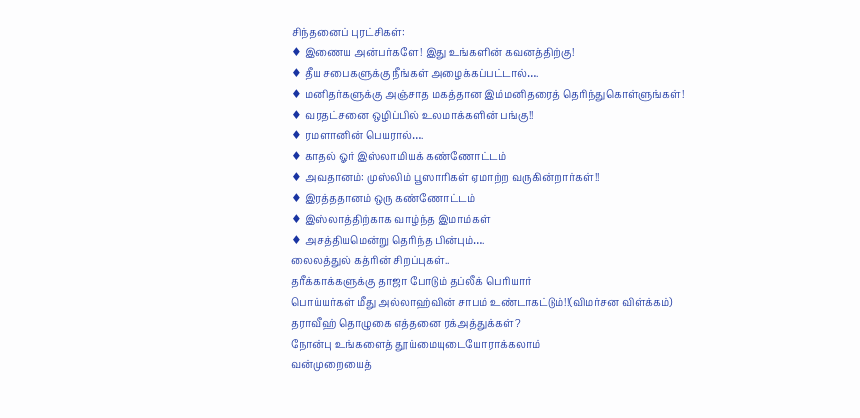சிந்தனைப் புரட்சிகள்:
♦ இணைய அன்பர்களே! இது உங்களின் கவனத்திற்கு!
♦ தீய சபைகளுக்கு நீங்கள் அழைக்கப்பட்டால்….
♦ மனிதர்களுக்கு அஞ்சாத மகத்தான இம்மனிதரைத் தெரிந்துகொள்ளுங்கள்!
♦ வரதட்சனை ஒழிப்பில் உலமாக்களின் பங்கு!!
♦ ரமளானின் பெயரால்….
♦ காதல் ஓர் இஸ்லாமியக் கண்ணோட்டம்
♦ அவதானம்: முஸ்லிம் பூஸாரிகள் ஏமாற்ற வருகின்றார்கள்!!
♦ இரத்ததானம் ஒரு கண்ணோட்டம்
♦ இஸ்லாத்திற்காக வாழ்ந்த இமாம்கள்
♦ அசத்தியமென்று தெரிந்த பின்பும்….
லைலத்துல் கத்ரின் சிறப்புகள்..
தரீக்காக்களுக்கு தாஜா போடும் தப்லீக் பெரியார்
பொய்யர்கள் மீது அல்லாஹ்வின் சாபம் உண்டாகட்டும்!!(விமர்சன விள்க்கம்)
தராவீஹ் தொழுகை எத்தனை ரக்அத்துக்கள்?
நோன்பு உங்களைத் தூய்மையுடையோராக்கலாம்
வன்முறையைத்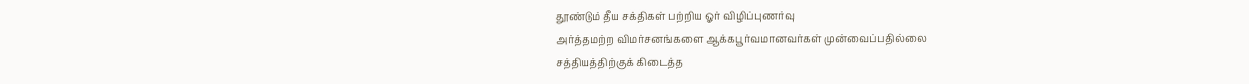தூண்டும் தீய சக்திகள் பற்றிய ஓர் விழிப்புணர்வு
அர்த்தமற்ற விமர்சனங்களை ஆக்கபூர்வமானவர்கள் முன்வைப்பதில்லை
சத்தியத்திற்குக் கிடைத்த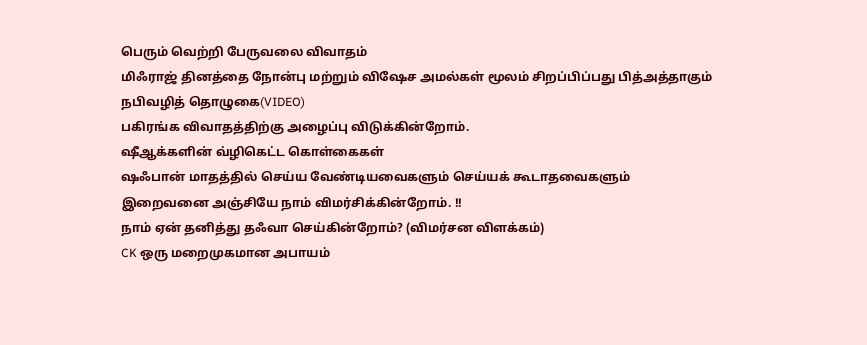பெரும் வெற்றி பேருவலை விவாதம்
மிஃராஜ் தினத்தை நோன்பு மற்றும் விஷேச அமல்கள் மூலம் சிறப்பிப்பது பித்அத்தாகும்
நபிவழித் தொழுகை(VIDEO)
பகிரங்க விவாதத்திற்கு அழைப்பு விடுக்கின்றோம்.
ஷீஆக்களின் வ்ழிகெட்ட கொள்கைகள்
ஷஃபான் மாதத்தில் செய்ய வேண்டியவைகளும் செய்யக் கூடாதவைகளும்
இறைவனை அஞ்சியே நாம் விமர்சிக்கின்றோம். !!
நாம் ஏன் தனித்து தஃவா செய்கின்றோம்? (விமர்சன விளக்கம்)
CK ஒரு மறைமுகமான அபாயம்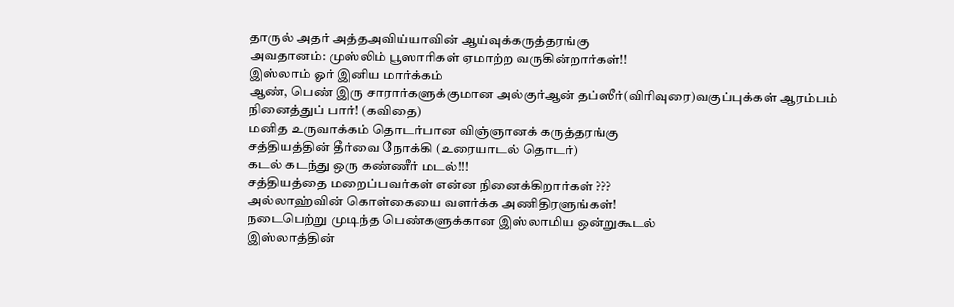தாருல் அதர் அத்தஅவிய்யாவின் ஆய்வுக்கருத்தரங்கு
அவதானம்: முஸ்லிம் பூஸாரிகள் ஏமாற்ற வருகின்றார்கள்!!
இஸ்லாம் ஓர் இனிய மார்க்கம்
ஆண், பெண் இரு சாரார்களுக்குமான அல்குர்ஆன் தப்ஸீர்(விரிவுரை)வகுப்புக்கள் ஆரம்பம்
நினைத்துப் பார்! (கவிதை)
மனித உருவாக்கம் தொடர்பான விஞ்ஞானக் கருத்தரங்கு
சத்தியத்தின் தீர்வை நோக்கி (உரையாடல் தொடர்)
கடல் கடந்து ஒரு கண்ணீர் மடல்!!!
சத்தியத்தை மறைப்பவர்கள் என்ன நினைக்கிறார்கள் ???
அல்லாஹ்வின் கொள்கையை வளர்க்க அணிதிரளுங்கள்!
நடைபெற்று முடிந்த பெண்களுக்கான இஸ்லாமிய ஒன்றுகூடல்
இஸ்லாத்தின்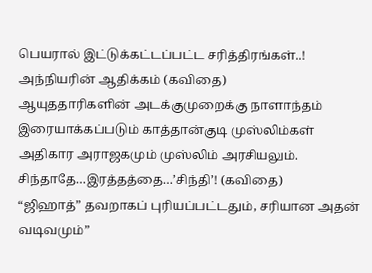பெயரால் இட்டுக்கட்டப்பட்ட சரித்திரங்கள்..!
அந்நியரின் ஆதிக்கம் (கவிதை)
ஆயுததாரிகளின் அடக்குமுறைக்கு நாளாந்தம் இரையாக்கப்படும் காத்தான்குடி முஸ்லிம்கள்
அதிகார அராஜகமும் முஸ்லிம் அரசியலும்.
சிந்தாதே…இரத்தத்தை…’சிந்தி’! (கவிதை)
“ஜிஹாத்” தவறாகப் புரியப்பட்டதும், சரியான அதன் வடிவமும்”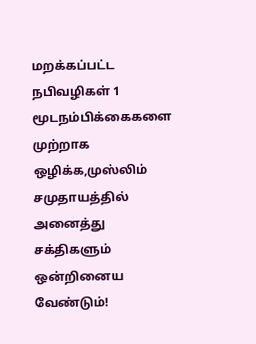மறக்கப்பட்ட நபிவழிகள் 1
மூடநம்பிக்கைகளை முற்றாக ஒழிக்க,முஸ்லிம் சமுதாயத்தில் அனைத்து சக்திகளும் ஒன்றினைய வேண்டும்!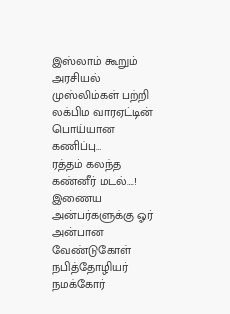இஸ்லாம் கூறும் அரசியல்
முஸ்லிம்கள் பற்றி லக்பிம வாரஏட்டின் பொய்யான கணிப்பு…
ரத்தம் கலந்த கண்னீர் மடல்….!
இணைய அன்பர்களுக்கு ஓர் அன்பான வேண்டுகோள்
நபித்தோழியர் நமக்கோர்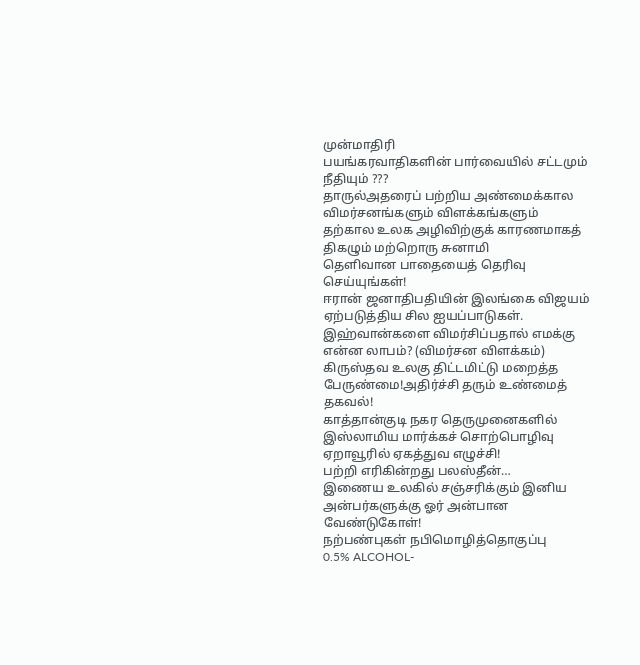முன்மாதிரி
பயங்கரவாதிகளின் பார்வையில் சட்டமும் நீதியும் ???
தாருல்அதரைப் பற்றிய அண்மைக்கால விமர்சனங்களும் விளக்கங்களும்
தற்கால உலக அழிவிற்குக் காரணமாகத் திகழும் மற்றொரு சுனாமி
தெளிவான பாதையைத் தெரிவு செய்யுங்கள்!
ஈரான் ஜனாதிபதியின் இலங்கை விஜயம் ஏற்படுத்திய சில ஐயப்பாடுகள்.
இஹ்வான்களை விமர்சிப்பதால் எமக்கு என்ன லாபம்? (விமர்சன விளக்கம்)
கிருஸ்தவ உலகு திட்டமிட்டு மறைத்த பேருண்மை!அதிர்ச்சி தரும் உண்மைத் தகவல்!
காத்தான்குடி நகர தெருமுனைகளில் இஸ்லாமிய மார்க்கச் சொற்பொழிவு
ஏறாவூரில் ஏகத்துவ எழுச்சி!
பற்றி எரிகின்றது பலஸ்தீன்…
இணைய உலகில் சஞ்சரிக்கும் இனிய அன்பர்களுக்கு ஓர் அன்பான வேண்டுகோள்!
நற்பண்புகள் நபிமொழித்தொகுப்பு
0.5% ALCOHOL-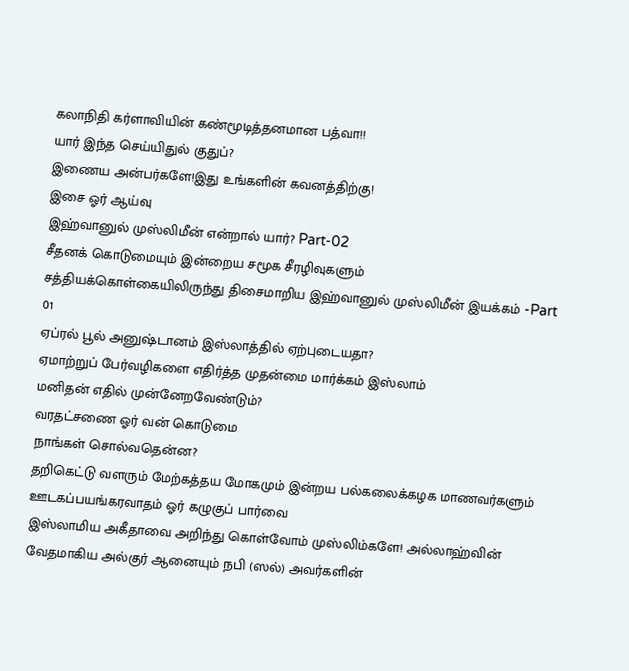கலாநிதி கர்ளாவியின் கண்மூடித்தனமான பத்வா!!
யார் இந்த செய்யிதுல் குதுப்?
இணைய அன்பர்களே!இது உங்களின் கவனத்திற்கு!
இசை ஓர் ஆய்வு
இஹ்வானுல் முஸ்லிமீன் என்றால் யார்? Part-02
சீதனக் கொடுமையும் இன்றைய சமூக சீரழிவுகளும்
சத்தியக்கொள்கையிலிருந்து திசைமாறிய இஹ்வானுல் முஸ்லிமீன் இயக்கம் -Part 01
ஏப்ரல் பூல் அனுஷ்டானம் இஸ்லாத்தில் ஏற்புடையதா?
ஏமாற்றுப் பேர்வழிகளை எதிர்த்த முதன்மை மார்க்கம் இஸ்லாம்
மனிதன் எதில் முன்னேறவேண்டும்?
வரதட்சணை ஓர் வன் கொடுமை
நாங்கள் சொல்வதென்ன?
தறிகெட்டு வளரும் மேற்கத்தய மோகமும் இன்றய பல்கலைக்கழக மாணவர்களும்
ஊடகப்பயங்கரவாதம் ஓர் கழுகுப் பார்வை
இஸ்லாமிய அகீதாவை அறிந்து கொள்வோம் முஸ்லிம்களே! அல்லாஹ்வின் வேதமாகிய அல்குர் ஆனையும் நபி (ஸல்) அவர்களின்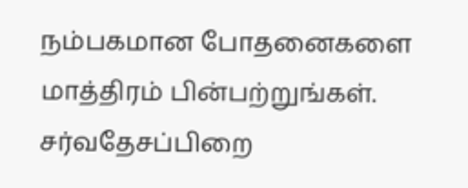நம்பகமான போதனைகளை மாத்திரம் பின்பற்றுங்கள்.
சர்வதேசப்பிறை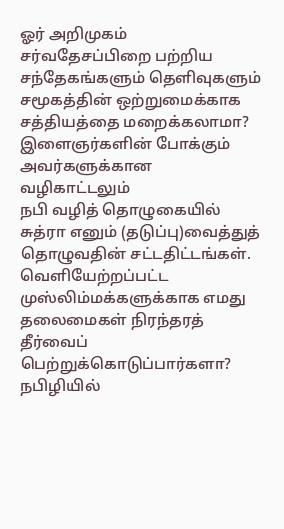ஓர் அறிமுகம்
சர்வதேசப்பிறை பற்றிய சந்தேகங்களும் தெளிவுகளும்
சமூகத்தின் ஒற்றுமைக்காக சத்தியத்தை மறைக்கலாமா?
இளைஞர்களின் போக்கும் அவர்களுக்கான வழிகாட்டலும்
நபி வழித் தொழுகையில் சுத்ரா எனும் (தடுப்பு)வைத்துத் தொழுவதின் சட்டதிட்டங்கள்.
வெளியேற்றப்பட்ட முஸ்லிம்மக்களுக்காக எமது தலைமைகள் நிரந்தரத் தீர்வைப் பெற்றுக்கொடுப்பார்களா?
நபிழியில்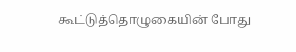கூட்டுத்தொழுகையின் போது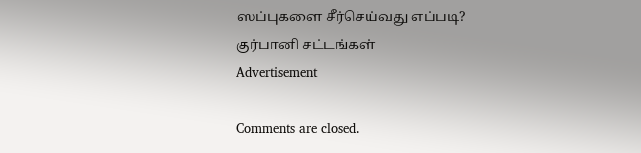ஸப்புகளை சீர்செய்வது எப்படி?
குர்பானி சட்டங்கள்
Advertisement

Comments are closed.